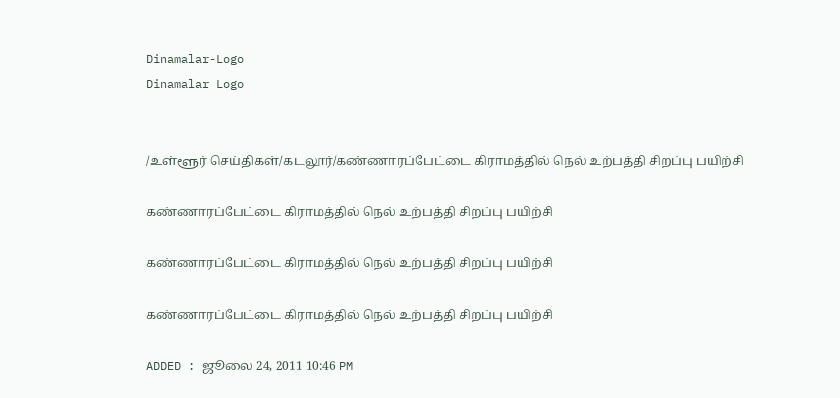Dinamalar-Logo
Dinamalar Logo


/உள்ளூர் செய்திகள்/கடலூர்/கண்ணாரப்பேட்டை கிராமத்தில் நெல் உற்பத்தி சிறப்பு பயிற்சி

கண்ணாரப்பேட்டை கிராமத்தில் நெல் உற்பத்தி சிறப்பு பயிற்சி

கண்ணாரப்பேட்டை கிராமத்தில் நெல் உற்பத்தி சிறப்பு பயிற்சி

கண்ணாரப்பேட்டை கிராமத்தில் நெல் உற்பத்தி சிறப்பு பயிற்சி

ADDED : ஜூலை 24, 2011 10:46 PM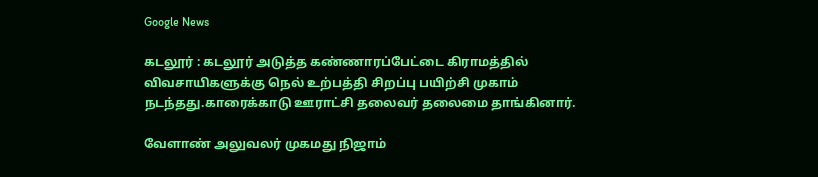Google News

கடலூர் : கடலூர் அடுத்த கண்ணாரப்பேட்டை கிராமத்தில் விவசாயிகளுக்கு நெல் உற்பத்தி சிறப்பு பயிற்சி முகாம் நடந்தது.காரைக்காடு ஊராட்சி தலைவர் தலைமை தாங்கினார்.

வேளாண் அலுவலர் முகமது நிஜாம்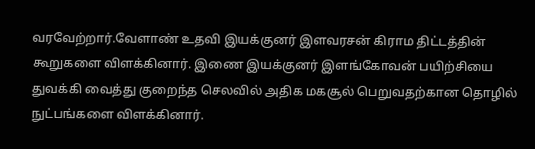வரவேற்றார்.வேளாண் உதவி இயக்குனர் இளவரசன் கிராம திட்டத்தின் கூறுகளை விளக்கினார். இணை இயக்குனர் இளங்கோவன் பயிற்சியை துவக்கி வைத்து குறைந்த செலவில் அதிக மகசூல் பெறுவதற்கான தொழில் நுட்பங்களை விளக்கினார்.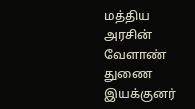மத்திய அரசின் வேளாண் துணை இயக்குனர்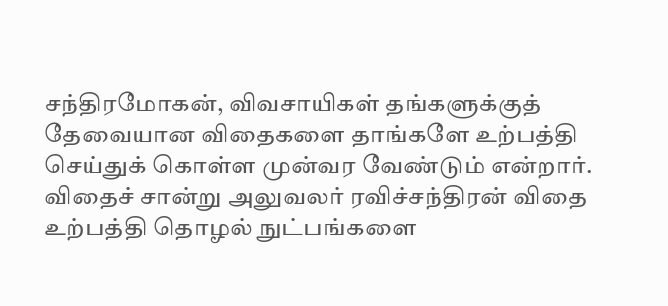சந்திரமோகன், விவசாயிகள் தங்களுக்குத் தேவையான விதைகளை தாங்களே உற்பத்தி செய்துக் கொள்ள முன்வர வேண்டும் என்றார். விதைச் சான்று அலுவலர் ரவிச்சந்திரன் விதை உற்பத்தி தொழல் நுட்பங்களை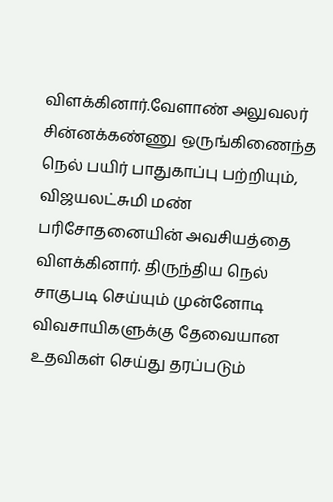விளக்கினார்.வேளாண் அலுவலர் சின்னக்கண்ணு ஒருங்கிணைந்த நெல் பயிர் பாதுகாப்பு பற்றியும், விஜயலட்சுமி மண் பரிசோதனையின் அவசியத்தை விளக்கினார். திருந்திய நெல் சாகுபடி செய்யும் முன்னோடி விவசாயிகளுக்கு தேவையான உதவிகள் செய்து தரப்படும்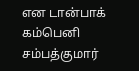என டான்பாக் கம்பெனி சம்பத்குமார்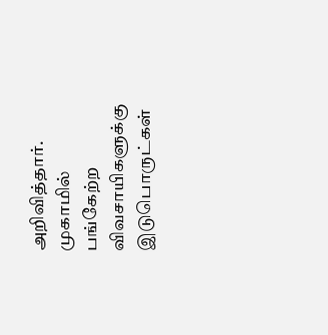அறிவித்தார். முகாமில் பங்கேற்ற விவசாயிகளுக்கு இடுபொருட்கள்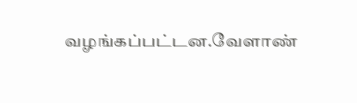வழங்கப்பட்டன.வேளாண்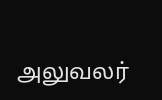அலுவலர்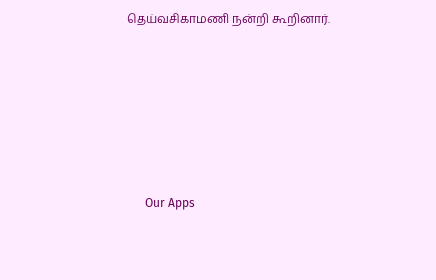தெய்வசிகாமணி நன்றி கூறினார்.









      Our Apps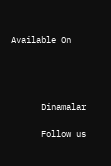Available On




      Dinamalar

      Follow us